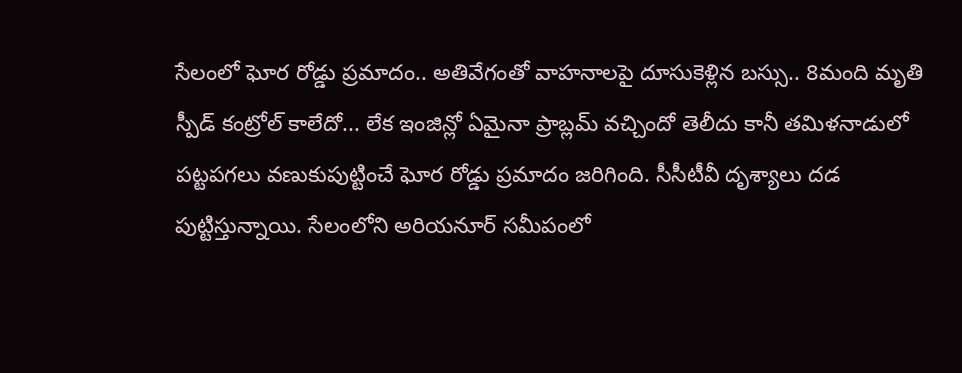సేలంలో ఘోర రోడ్డు ప్రమాదం.. అతివేగంతో వాహనాలపై దూసుకెళ్లిన బస్సు.. 8మంది మృతి
స్పీడ్ కంట్రోల్ కాలేదో... లేక ఇంజిన్లో ఏమైనా ప్రాబ్లమ్ వచ్చిందో తెలీదు కానీ తమిళనాడులో పట్టపగలు వణుకుపుట్టించే ఘోర రోడ్డు ప్రమాదం జరిగింది. సీసీటీవీ దృశ్యాలు దడ పుట్టిస్తున్నాయి. సేలంలోని అరియనూర్ సమీపంలో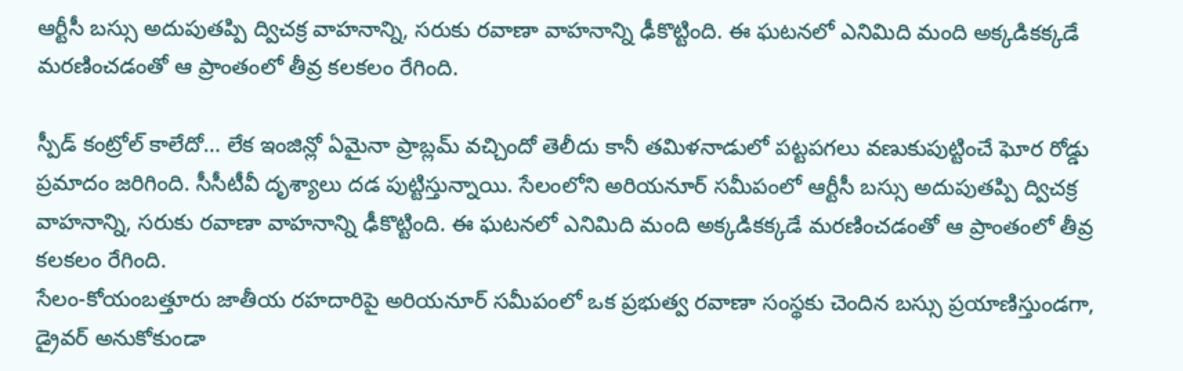ఆర్టీసీ బస్సు అదుపుతప్పి ద్విచక్ర వాహనాన్ని, సరుకు రవాణా వాహనాన్ని ఢీకొట్టింది. ఈ ఘటనలో ఎనిమిది మంది అక్కడికక్కడే మరణించడంతో ఆ ప్రాంతంలో తీవ్ర కలకలం రేగింది.

స్పీడ్ కంట్రోల్ కాలేదో… లేక ఇంజిన్లో ఏమైనా ప్రాబ్లమ్ వచ్చిందో తెలీదు కానీ తమిళనాడులో పట్టపగలు వణుకుపుట్టించే ఘోర రోడ్డు ప్రమాదం జరిగింది. సీసీటీవీ దృశ్యాలు దడ పుట్టిస్తున్నాయి. సేలంలోని అరియనూర్ సమీపంలో ఆర్టీసీ బస్సు అదుపుతప్పి ద్విచక్ర వాహనాన్ని, సరుకు రవాణా వాహనాన్ని ఢీకొట్టింది. ఈ ఘటనలో ఎనిమిది మంది అక్కడికక్కడే మరణించడంతో ఆ ప్రాంతంలో తీవ్ర కలకలం రేగింది.
సేలం-కోయంబత్తూరు జాతీయ రహదారిపై అరియనూర్ సమీపంలో ఒక ప్రభుత్వ రవాణా సంస్థకు చెందిన బస్సు ప్రయాణిస్తుండగా, డ్రైవర్ అనుకోకుండా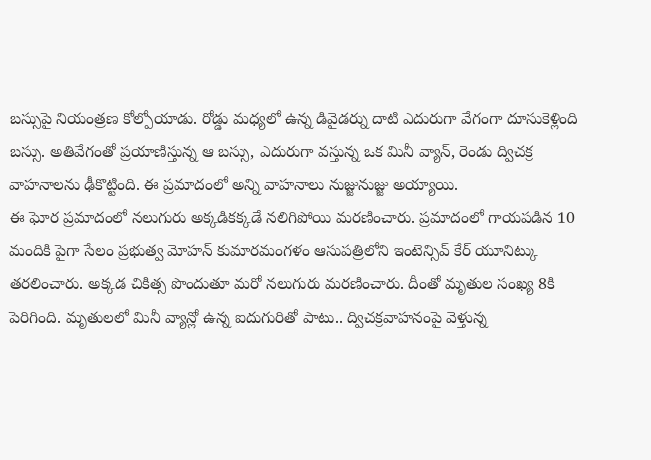బస్సుపై నియంత్రణ కోల్పోయాడు. రోడ్డు మధ్యలో ఉన్న డివైడర్ను దాటి ఎదురుగా వేగంగా దూసుకెళ్లింది బస్సు. అతివేగంతో ప్రయాణిస్తున్న ఆ బస్సు, ఎదురుగా వస్తున్న ఒక మినీ వ్యాన్, రెండు ద్విచక్ర వాహనాలను ఢీకొట్టింది. ఈ ప్రమాదంలో అన్ని వాహనాలు నుజ్జునుజ్జు అయ్యాయి.
ఈ ఘోర ప్రమాదంలో నలుగురు అక్కడికక్కడే నలిగిపోయి మరణించారు. ప్రమాదంలో గాయపడిన 10 మందికి పైగా సేలం ప్రభుత్వ మోహన్ కుమారమంగళం ఆసుపత్రిలోని ఇంటెన్సివ్ కేర్ యూనిట్కు తరలించారు. అక్కడ చికిత్స పొందుతూ మరో నలుగురు మరణించారు. దీంతో మృతుల సంఖ్య 8కి పెరిగింది. మృతులలో మినీ వ్యాన్లో ఉన్న ఐదుగురితో పాటు.. ద్విచక్రవాహనంపై వెళ్తున్న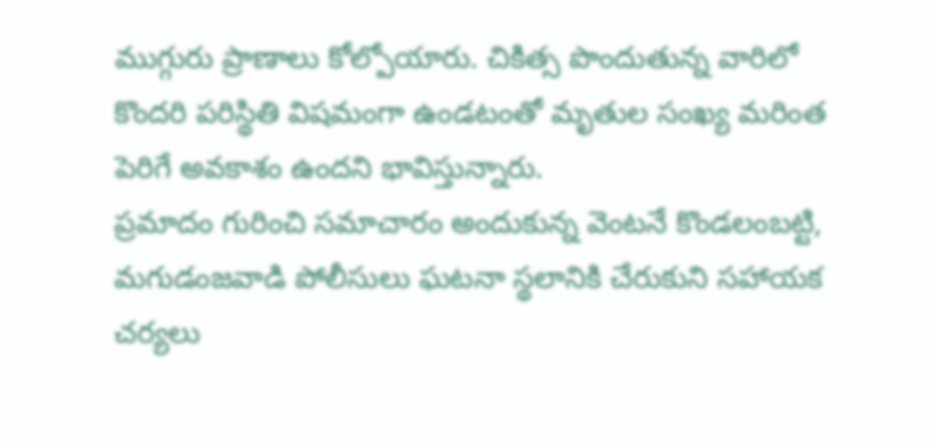ముగ్గురు ప్రాణాలు కోల్పోయారు. చికిత్స పొందుతున్న వారిలో కొందరి పరిస్థితి విషమంగా ఉండటంతో మృతుల సంఖ్య మరింత పెరిగే అవకాశం ఉందని భావిస్తున్నారు.
ప్రమాదం గురించి సమాచారం అందుకున్న వెంటనే కొండలంబట్టి, మగుడంజవాడి పోలీసులు ఘటనా స్థలానికి చేరుకుని సహాయక చర్యలు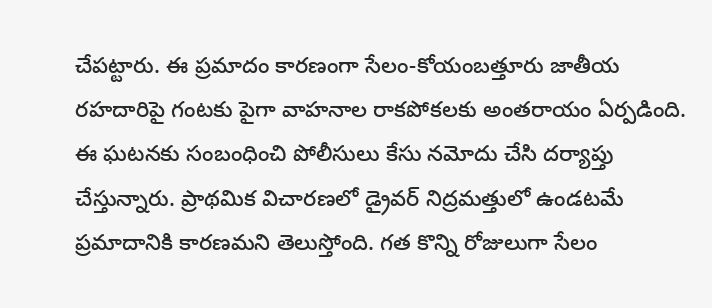చేపట్టారు. ఈ ప్రమాదం కారణంగా సేలం-కోయంబత్తూరు జాతీయ రహదారిపై గంటకు పైగా వాహనాల రాకపోకలకు అంతరాయం ఏర్పడింది. ఈ ఘటనకు సంబంధించి పోలీసులు కేసు నమోదు చేసి దర్యాప్తు చేస్తున్నారు. ప్రాథమిక విచారణలో డ్రైవర్ నిద్రమత్తులో ఉండటమే ప్రమాదానికి కారణమని తెలుస్తోంది. గత కొన్ని రోజులుగా సేలం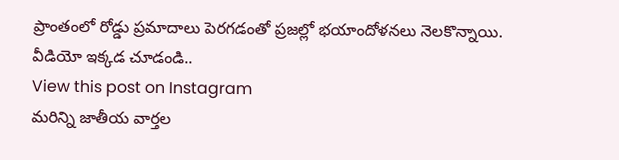ప్రాంతంలో రోడ్డు ప్రమాదాలు పెరగడంతో ప్రజల్లో భయాందోళనలు నెలకొన్నాయి.
వీడియో ఇక్కడ చూడండి..
View this post on Instagram
మరిన్ని జాతీయ వార్తల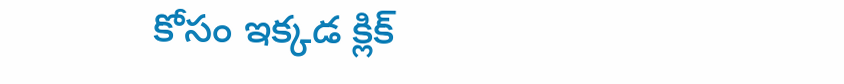కోసం ఇక్కడ క్లిక్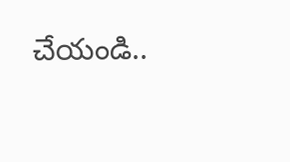చేయండి..